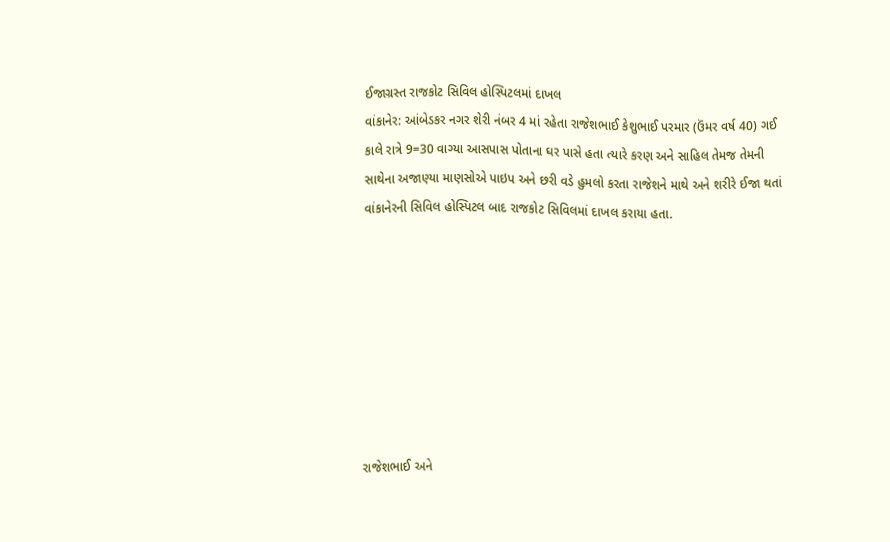ઈજાગ્રસ્ત રાજકોટ સિવિલ હોસ્પિટલમાં દાખલ
વાંકાનેર: આંબેડકર નગર શેરી નંબર 4 માં રહેતા રાજેશભાઈ કેશુભાઈ પરમાર (ઉંમર વર્ષ 40) ગઈ કાલે રાત્રે 9=30 વાગ્યા આસપાસ પોતાના ઘર પાસે હતા ત્યારે કરણ અને સાહિલ તેમજ તેમની સાથેના અજાણ્યા માણસોએ પાઇપ અને છરી વડે હુમલો કરતા રાજેશને માથે અને શરીરે ઈજા થતાં વાંકાનેરની સિવિલ હોસ્પિટલ બાદ રાજકોટ સિવિલમાં દાખલ કરાયા હતા.








રાજેશભાઈ અને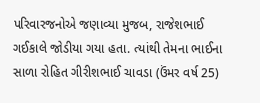પરિવારજનોએ જણાવ્યા મુજબ, રાજેશભાઈ ગઈકાલે જોડીયા ગયા હતા. ત્યાંથી તેમના ભાઈના સાળા રોહિત ગીરીશભાઈ ચાવડા (ઉંમર વર્ષ 25)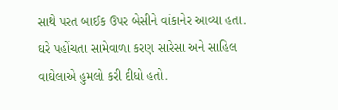સાથે પરત બાઈક ઉપર બેસીને વાંકાનેર આવ્યા હતા. ઘરે પહોંચતા સામેવાળા કરણ સારેસા અને સાહિલ વાઘેલાએ હુમલો કરી દીધો હતો.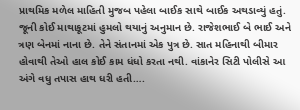પ્રાથમિક મળેલ માહિતી મુજબ પહેલા બાઈક સાથે બાઈક અથડાવ્યું હતું. જૂની કોઈ માથાકૂટમાં હુમલો થયાનું અનુમાન છે. રાજેશભાઈ બે ભાઈ અને ત્રણ બેનમાં નાના છે. તેને સંતાનમાં એક પુત્ર છે. સાત મહિનાથી બીમાર હોવાથી તેઓ હાલ કોઈ કામ ધંધો કરતા નથી. વાંકાનેર સિટી પોલીસે આ અંગે વધુ તપાસ હાથ ધરી હતી….